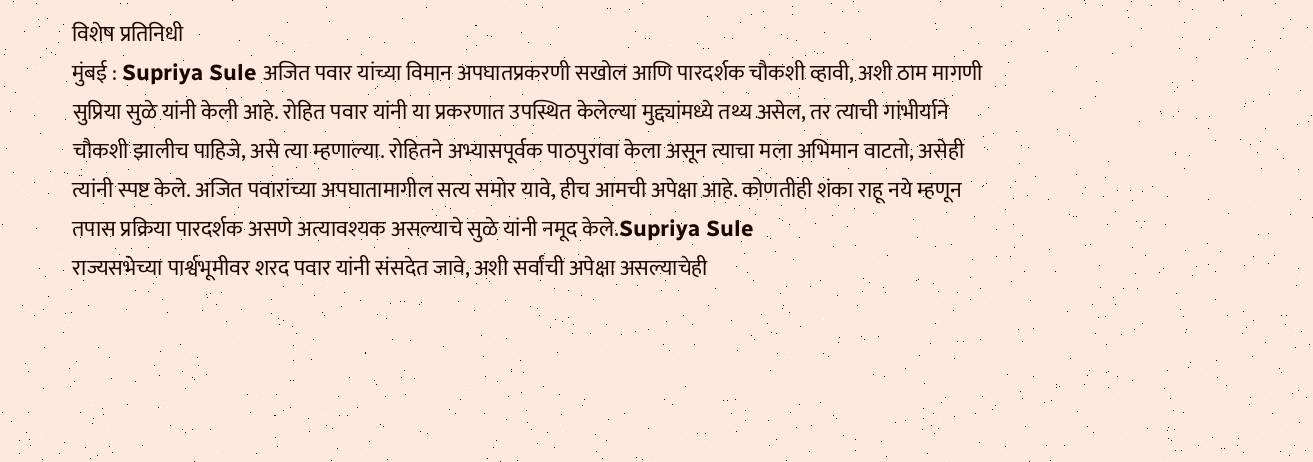विशेष प्रतिनिधी
मुंबई : Supriya Sule अजित पवार यांच्या विमान अपघातप्रकरणी सखोल आणि पारदर्शक चौकशी व्हावी, अशी ठाम मागणी सुप्रिया सुळे यांनी केली आहे. रोहित पवार यांनी या प्रकरणात उपस्थित केलेल्या मुद्द्यांमध्ये तथ्य असेल, तर त्याची गांभीर्याने चौकशी झालीच पाहिजे, असे त्या म्हणाल्या. रोहितने अभ्यासपूर्वक पाठपुरावा केला असून त्याचा मला अभिमान वाटतो, असेही त्यांनी स्पष्ट केले. अजित पवारांच्या अपघातामागील सत्य समोर यावे, हीच आमची अपेक्षा आहे. कोणतीही शंका राहू नये म्हणून तपास प्रक्रिया पारदर्शक असणे अत्यावश्यक असल्याचे सुळे यांनी नमूद केले.Supriya Sule
राज्यसभेच्या पार्श्वभूमीवर शरद पवार यांनी संसदेत जावे, अशी सर्वांची अपेक्षा असल्याचेही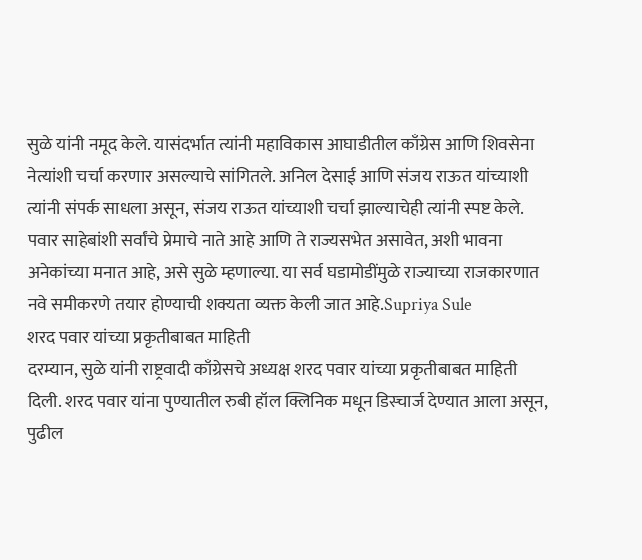सुळे यांनी नमूद केले. यासंदर्भात त्यांनी महाविकास आघाडीतील काँग्रेस आणि शिवसेना नेत्यांशी चर्चा करणार असल्याचे सांगितले. अनिल देसाई आणि संजय राऊत यांच्याशी त्यांनी संपर्क साधला असून, संजय राऊत यांच्याशी चर्चा झाल्याचेही त्यांनी स्पष्ट केले. पवार साहेबांशी सर्वांचे प्रेमाचे नाते आहे आणि ते राज्यसभेत असावेत, अशी भावना अनेकांच्या मनात आहे, असे सुळे म्हणाल्या. या सर्व घडामोडींमुळे राज्याच्या राजकारणात नवे समीकरणे तयार होण्याची शक्यता व्यक्त केली जात आहे.Supriya Sule
शरद पवार यांच्या प्रकृतीबाबत माहिती
दरम्यान, सुळे यांनी राष्ट्रवादी काँग्रेसचे अध्यक्ष शरद पवार यांच्या प्रकृतीबाबत माहिती दिली. शरद पवार यांना पुण्यातील रुबी हॉल क्लिनिक मधून डिस्चार्ज देण्यात आला असून, पुढील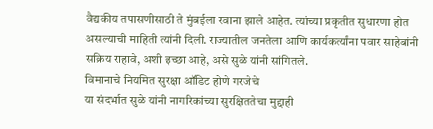वैद्यकीय तपासणीसाठी ते मुंबईला रवाना झाले आहेत. त्यांच्या प्रकृतीत सुधारणा होत असल्याची माहिती त्यांनी दिली. राज्यातील जनतेला आणि कार्यकर्त्यांना पवार साहेबांनी सक्रिय राहावे, अशी इच्छा आहे, असे सुळे यांनी सांगितले.
विमानाचे नियमित सुरक्षा ऑडिट होणे गरजेचे
या संदर्भात सुळे यांनी नागरिकांच्या सुरक्षिततेचा मुद्दाही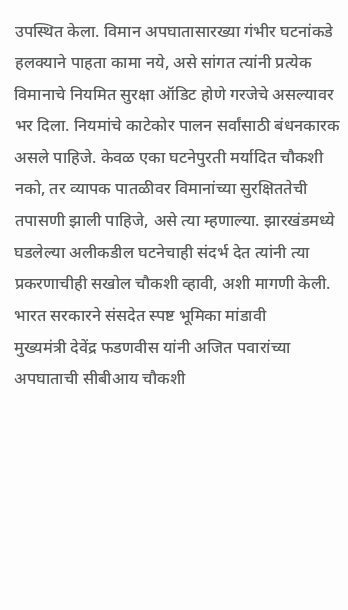उपस्थित केला. विमान अपघातासारख्या गंभीर घटनांकडे हलक्याने पाहता कामा नये, असे सांगत त्यांनी प्रत्येक विमानाचे नियमित सुरक्षा ऑडिट होणे गरजेचे असल्यावर भर दिला. नियमांचे काटेकोर पालन सर्वांसाठी बंधनकारक असले पाहिजे. केवळ एका घटनेपुरती मर्यादित चौकशी नको, तर व्यापक पातळीवर विमानांच्या सुरक्षिततेची तपासणी झाली पाहिजे, असे त्या म्हणाल्या. झारखंडमध्ये घडलेल्या अलीकडील घटनेचाही संदर्भ देत त्यांनी त्या प्रकरणाचीही सखोल चौकशी व्हावी, अशी मागणी केली.
भारत सरकारने संसदेत स्पष्ट भूमिका मांडावी
मुख्यमंत्री देवेंद्र फडणवीस यांनी अजित पवारांच्या अपघाताची सीबीआय चौकशी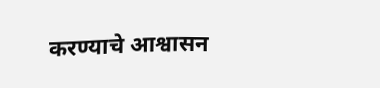करण्याचे आश्वासन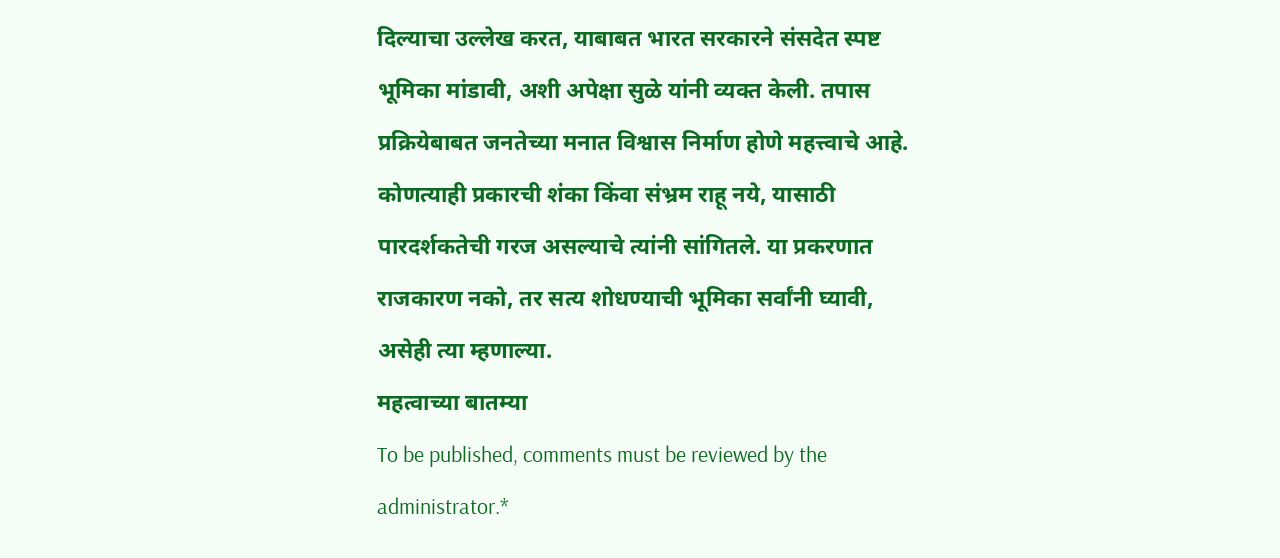दिल्याचा उल्लेख करत, याबाबत भारत सरकारने संसदेत स्पष्ट भूमिका मांडावी, अशी अपेक्षा सुळे यांनी व्यक्त केली. तपास प्रक्रियेबाबत जनतेच्या मनात विश्वास निर्माण होणे महत्त्वाचे आहे. कोणत्याही प्रकारची शंका किंवा संभ्रम राहू नये, यासाठी पारदर्शकतेची गरज असल्याचे त्यांनी सांगितले. या प्रकरणात राजकारण नको, तर सत्य शोधण्याची भूमिका सर्वांनी घ्यावी, असेही त्या म्हणाल्या.
महत्वाच्या बातम्या
To be published, comments must be reviewed by the administrator.*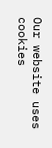Our website uses cookies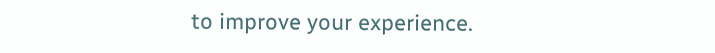to improve your experience.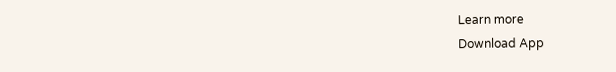Learn more
Download App